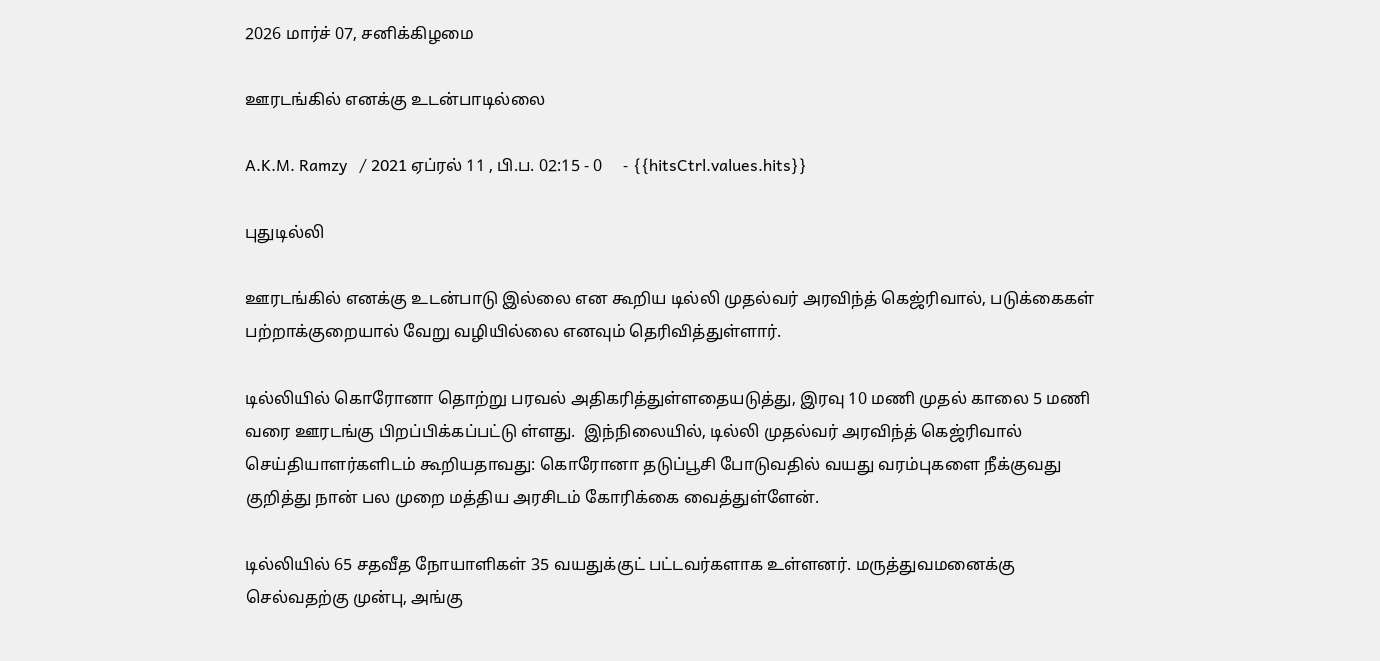2026 மார்ச் 07, சனிக்கிழமை

ஊரடங்கில் எனக்கு உடன்பாடில்லை

A.K.M. Ramzy   / 2021 ஏப்ரல் 11 , பி.ப. 02:15 - 0     - {{hitsCtrl.values.hits}}

புதுடில்லி

ஊரடங்கில் எனக்கு உடன்பாடு இல்லை என கூறிய டில்லி முதல்வர் அரவிந்த் கெஜ்ரிவால், படுக்கைகள் பற்றாக்குறையால் வேறு வழியில்லை எனவும் தெரிவித்துள்ளார்.

டில்லியில் கொரோனா தொற்று பரவல் அதிகரித்துள்ளதையடுத்து, இரவு 10 மணி முதல் காலை 5 மணி வரை ஊரடங்கு பிறப்பிக்கப்பட்டு ள்ளது.  இந்நிலையில், டில்லி முதல்வர் அரவிந்த் கெஜ்ரிவால் செய்தியாளர்களிடம் கூறியதாவது: கொரோனா தடுப்பூசி போடுவதில் வயது வரம்புகளை நீக்குவது குறித்து நான் பல முறை மத்திய அரசிடம் கோரிக்கை வைத்துள்ளேன்.

டில்லியில் 65 சதவீத நோயாளிகள் 35 வயதுக்குட் பட்டவர்களாக உள்ளனர். மருத்துவமனைக்கு செல்வதற்கு முன்பு, அங்கு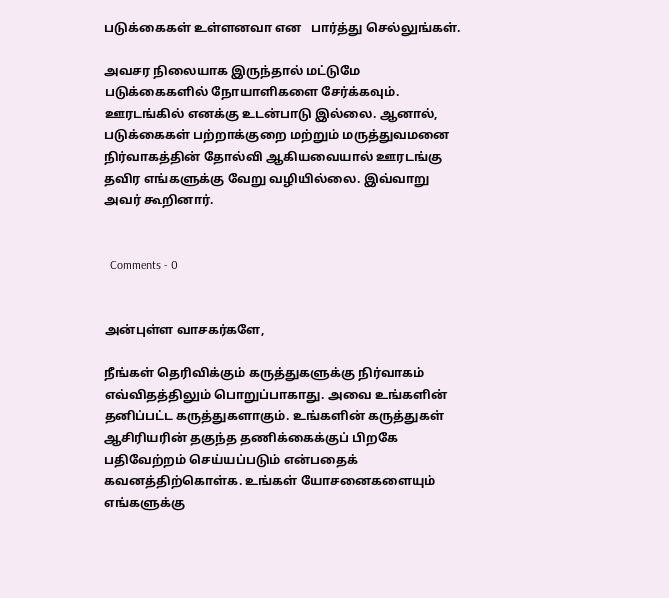படுக்கைகள் உள்ளனவா என   பார்த்து செல்லுங்கள்.

அவசர நிலையாக இருந்தால் மட்டுமே படுக்கைகளில் நோயாளிகளை சேர்க்கவும். ஊரடங்கில் எனக்கு உடன்பாடு இல்லை. ஆனால், படுக்கைகள் பற்றாக்குறை மற்றும் மருத்துவமனை நிர்வாகத்தின் தோல்வி ஆகியவையால் ஊரடங்கு தவிர எங்களுக்கு வேறு வழியில்லை. இவ்வாறு அவர் கூறினார்.


  Comments - 0


அன்புள்ள வாசகர்களே,

நீங்கள் தெரிவிக்கும் கருத்துகளுக்கு நிர்வாகம் எவ்விதத்திலும் பொறுப்பாகாது. அவை உங்களின் தனிப்பட்ட கருத்துகளாகும். உங்களின் கருத்துகள் ஆசிரியரின் தகுந்த தணிக்கைக்குப் பிறகே பதிவேற்றம் செய்யப்படும் என்பதைக் கவனத்திற்கொள்க. உங்கள் யோசனைகளையும் எங்களுக்கு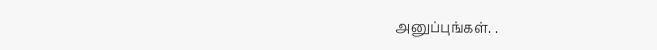அனுப்புங்கள். .